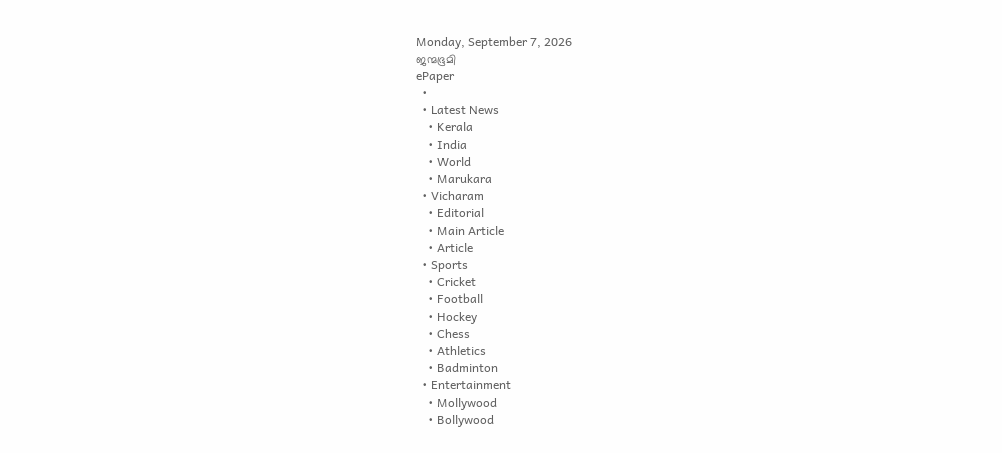Monday, September 7, 2026
ജന്മഭൂമി
ePaper
  •
  • Latest News
    • Kerala
    • India
    • World
    • Marukara
  • Vicharam
    • Editorial
    • Main Article
    • Article
  • Sports
    • Cricket
    • Football
    • Hockey
    • Chess
    • Athletics
    • Badminton
  • Entertainment
    • Mollywood
    • Bollywood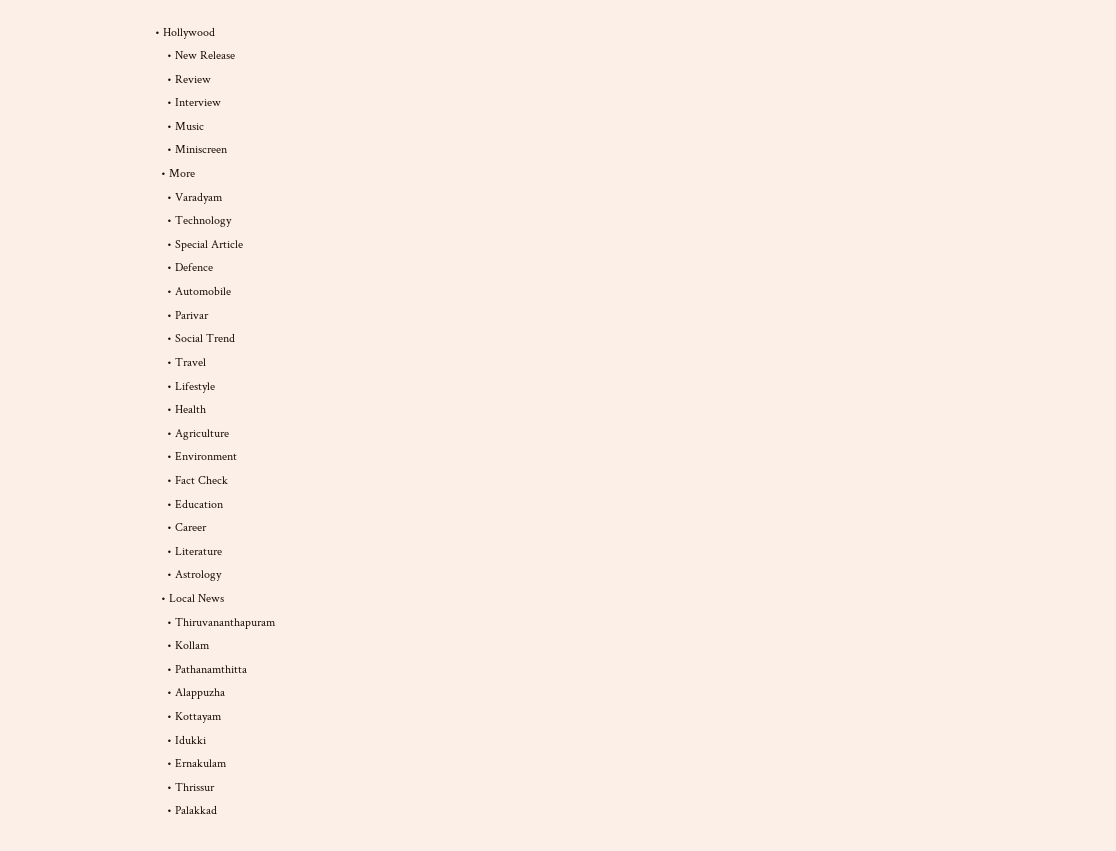• Hollywood
    • New Release
    • Review
    • Interview
    • Music
    • Miniscreen
  • More
    • Varadyam
    • Technology
    • Special Article
    • Defence
    • Automobile
    • Parivar
    • Social Trend
    • Travel
    • Lifestyle
    • Health
    • Agriculture
    • Environment
    • Fact Check
    • Education
    • Career
    • Literature
    • Astrology
  • Local News
    • Thiruvananthapuram
    • Kollam
    • Pathanamthitta
    • Alappuzha
    • Kottayam
    • Idukki
    • Ernakulam
    • Thrissur
    • Palakkad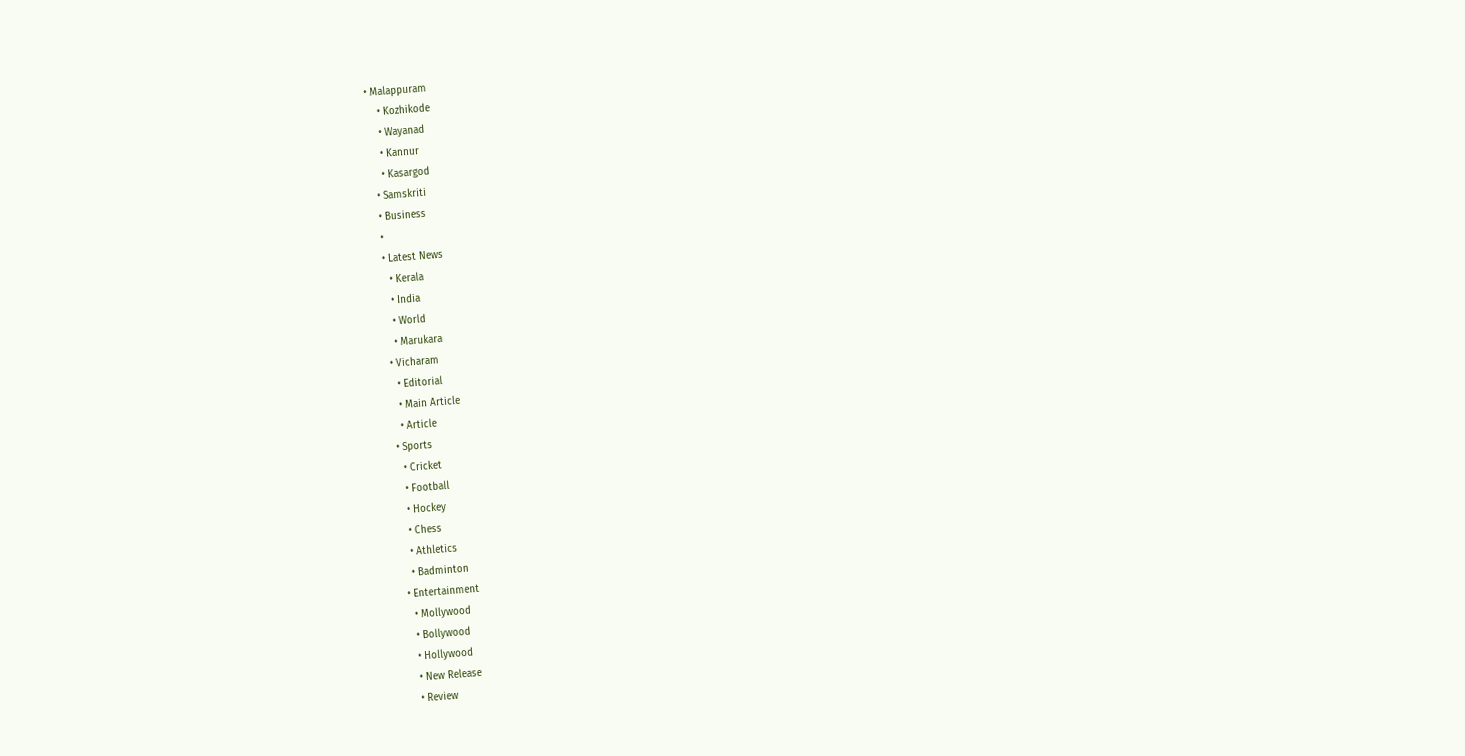• Malappuram
    • Kozhikode
    • Wayanad
    • Kannur
    • Kasargod
  • Samskriti
  • Business
  •
  • Latest News
    • Kerala
    • India
    • World
    • Marukara
  • Vicharam
    • Editorial
    • Main Article
    • Article
  • Sports
    • Cricket
    • Football
    • Hockey
    • Chess
    • Athletics
    • Badminton
  • Entertainment
    • Mollywood
    • Bollywood
    • Hollywood
    • New Release
    • Review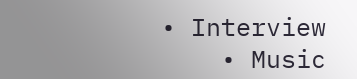• Interview
    • Music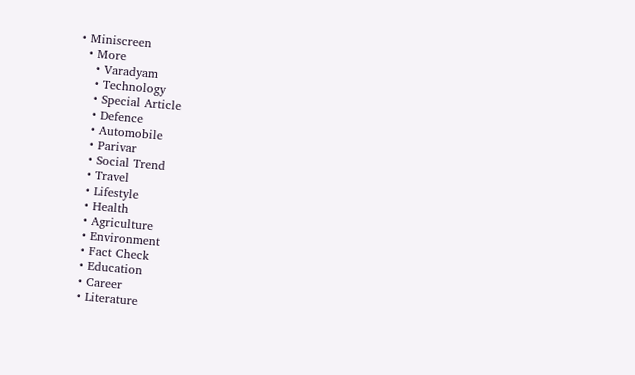• Miniscreen
  • More
    • Varadyam
    • Technology
    • Special Article
    • Defence
    • Automobile
    • Parivar
    • Social Trend
    • Travel
    • Lifestyle
    • Health
    • Agriculture
    • Environment
    • Fact Check
    • Education
    • Career
    • Literature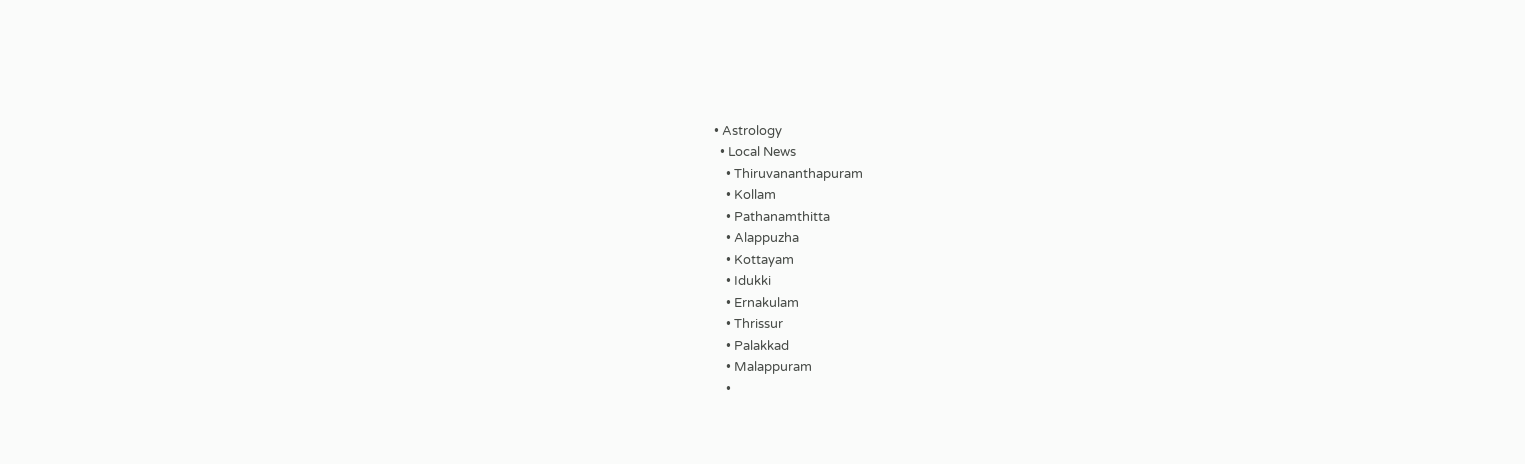• Astrology
  • Local News
    • Thiruvananthapuram
    • Kollam
    • Pathanamthitta
    • Alappuzha
    • Kottayam
    • Idukki
    • Ernakulam
    • Thrissur
    • Palakkad
    • Malappuram
    •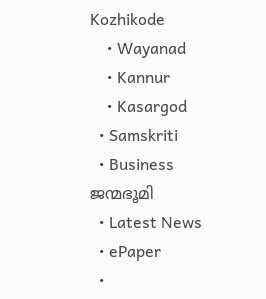Kozhikode
    • Wayanad
    • Kannur
    • Kasargod
  • Samskriti
  • Business
ജന്മഭൂമി
  • Latest News
  • ePaper
  •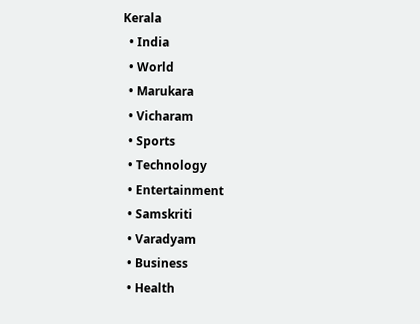Kerala
  • India
  • World
  • Marukara
  • Vicharam
  • Sports
  • Technology
  • Entertainment
  • Samskriti
  • Varadyam
  • Business
  • Health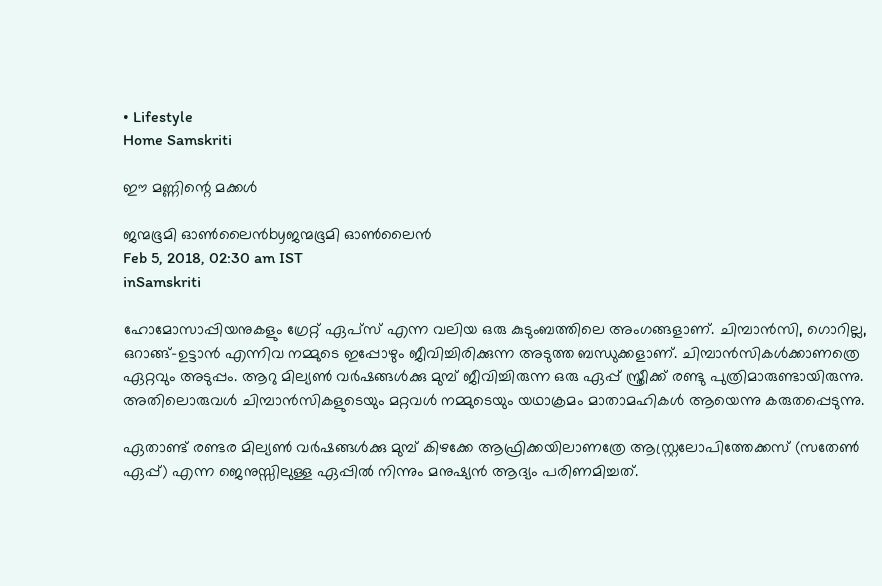• Lifestyle
Home Samskriti

ഈ മണ്ണിന്റെ മക്കള്‍

ജന്മഭൂമി ഓണ്‍ലൈന്‍byജന്മഭൂമി ഓണ്‍ലൈന്‍
Feb 5, 2018, 02:30 am IST
inSamskriti

ഹോമോസാപ്പിയനുകളും ഗ്രേറ്റ് ഏപ്‌സ് എന്ന വലിയ ഒരു കുടുംബത്തിലെ അംഗങ്ങളാണ്. ചിമ്പാന്‍സി, ഗൊറില്ല, ഒറാങ്ങ്-ഉട്ടാന്‍ എന്നിവ നമ്മുടെ ഇപ്പോഴും ജീവിച്ചിരിക്കുന്ന അടുത്ത ബന്ധുക്കളാണ്. ചിമ്പാന്‍സികള്‍ക്കാണത്രെ ഏറ്റവും അടുപ്പം. ആറു മില്യണ്‍ വര്‍ഷങ്ങള്‍ക്കു മുമ്പ് ജീവിച്ചിരുന്ന ഒരു ഏപ്പ് സ്ത്രീക്ക് രണ്ടു പുത്രിമാരുണ്ടായിരുന്നു. അതിലൊരുവള്‍ ചിമ്പാന്‍സികളുടെയും മറ്റവള്‍ നമ്മുടെയും യഥാക്രമം മാതാമഹികള്‍ ആയെന്നു കരുതപ്പെടുന്നു.

ഏതാണ്ട് രണ്ടര മില്യണ്‍ വര്‍ഷങ്ങള്‍ക്കു മുമ്പ് കിഴക്കേ ആഫ്രിക്കയിലാണത്രേ ആസ്റ്റ്രലോപിത്തേക്കസ് (സതേണ്‍ ഏപ്പ്) എന്ന ജെനുസ്സിലുള്ള ഏപ്പില്‍ നിന്നും മനുഷ്യന്‍ ആദ്യം പരിണമിച്ചത്.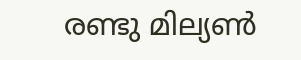രണ്ടു മില്യണ്‍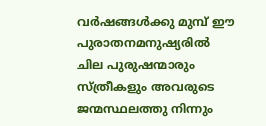വര്‍ഷങ്ങള്‍ക്കു മുമ്പ് ഈ പുരാതനമനുഷ്യരില്‍ ചില പുരുഷന്മാരും സ്ത്രീകളും അവരുടെ ജന്മസ്ഥലത്തു നിന്നും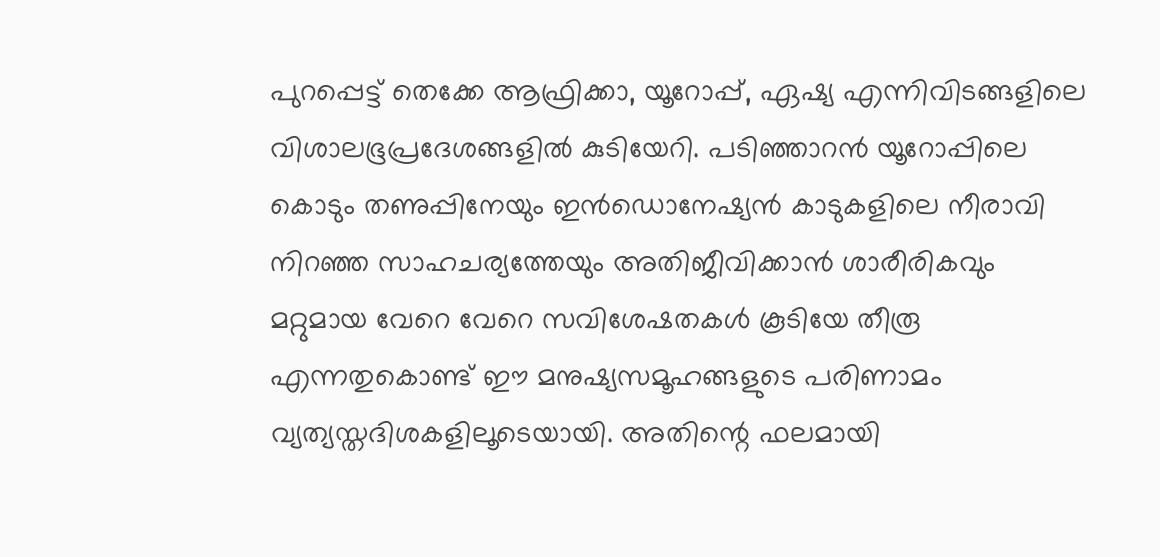പുറപ്പെട്ട് തെക്കേ ആഫ്രിക്കാ, യൂറോപ്പ്, ഏഷ്യ എന്നിവിടങ്ങളിലെ വിശാലഭൂപ്രദേശങ്ങളില്‍ കുടിയേറി. പടിഞ്ഞാറന്‍ യൂറോപ്പിലെ കൊടും തണുപ്പിനേയും ഇന്‍ഡൊനേഷ്യന്‍ കാടുകളിലെ നീരാവി നിറഞ്ഞ സാഹചര്യത്തേയും അതിജീവിക്കാന്‍ ശാരീരികവും മറ്റുമായ വേറെ വേറെ സവിശേഷതകള്‍ കൂടിയേ തീരൂ എന്നതുകൊണ്ട് ഈ മനുഷ്യസമൂഹങ്ങളുടെ പരിണാമം വ്യത്യസ്തദിശകളിലൂടെയായി. അതിന്റെ ഫലമായി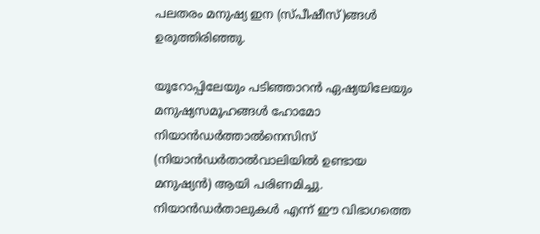പലതരം മനുഷ്യ ഇന (സ്പീഷീസ്)ങ്ങള്‍ ഉരുത്തിരിഞ്ഞു.

യൂറോപ്പിലേയും പടിഞ്ഞാറന്‍ ഏഷ്യയിലേയും മനുഷ്യസമൂഹങ്ങള്‍ ഹോമോ നിയാന്‍ഡര്‍ത്താല്‍നെസിസ് (നിയാന്‍ഡര്‍താല്‍വാലിയില്‍ ഉണ്ടായ മനുഷ്യന്‍) ആയി പരിണമിച്ചു. നിയാന്‍ഡര്‍താലുകള്‍ എന്ന് ഈ വിഭാഗത്തെ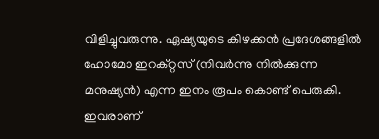വിളിച്ചുവരുന്നു. ഏഷ്യയുടെ കിഴക്കന്‍ പ്രദേശങ്ങളില്‍ ഹോമോ ഇറക്റ്റസ് (നിവര്‍ന്നു നില്‍ക്കുന്ന മനുഷ്യന്‍) എന്ന ഇനം രൂപം കൊണ്ട് പെരുകി. ഇവരാണ്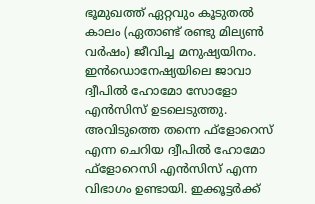ഭൂമുഖത്ത് ഏറ്റവും കൂടുതല്‍ കാലം (ഏതാണ്ട് രണ്ടു മില്യണ്‍ വര്‍ഷം) ജീവിച്ച മനുഷ്യയിനം. ഇന്‍ഡൊനേഷ്യയിലെ ജാവാ ദ്വീപില്‍ ഹോമോ സോളോ എന്‍സിസ് ഉടലെടുത്തു. അവിടുത്തെ തന്നെ ഫ്‌ളോറെസ് എന്ന ചെറിയ ദ്വീപില്‍ ഹോമോ ഫ്‌ളോറെസി എന്‍സിസ് എന്ന വിഭാഗം ഉണ്ടായി. ഇക്കൂട്ടര്‍ക്ക്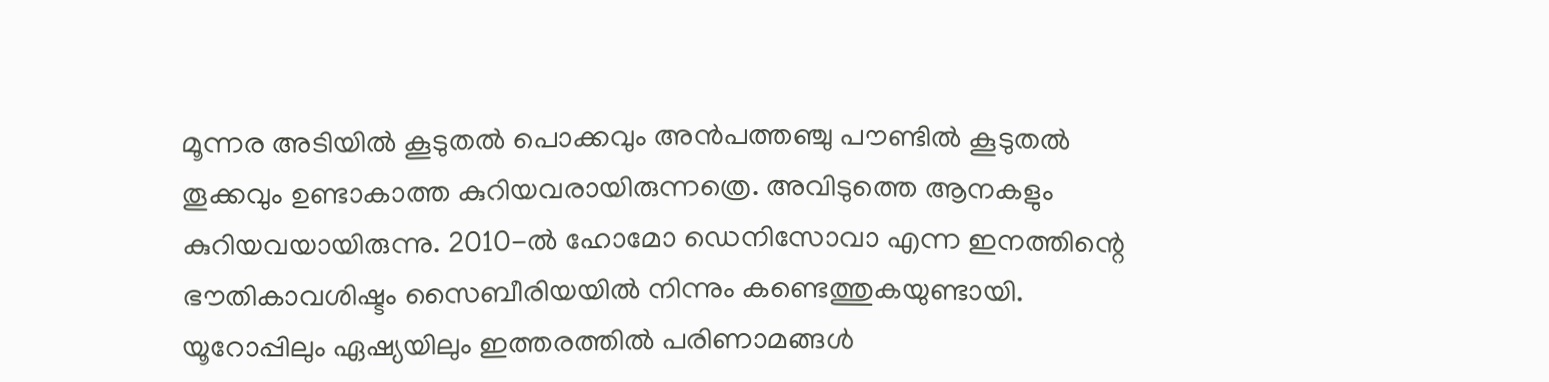മൂന്നര അടിയില്‍ കൂടുതല്‍ പൊക്കവും അന്‍പത്തഞ്ചു പൗണ്ടില്‍ കൂടുതല്‍ തൂക്കവും ഉണ്ടാകാത്ത കുറിയവരായിരുന്നത്രെ. അവിടുത്തെ ആനകളും കുറിയവയായിരുന്നു. 2010-ല്‍ ഹോമോ ഡെനിസോവാ എന്ന ഇനത്തിന്റെ ഭൗതികാവശിഷ്ടം സൈബീരിയയില്‍ നിന്നും കണ്ടെത്തുകയുണ്ടായി. യൂറോപ്പിലും ഏഷ്യയിലും ഇത്തരത്തില്‍ പരിണാമങ്ങള്‍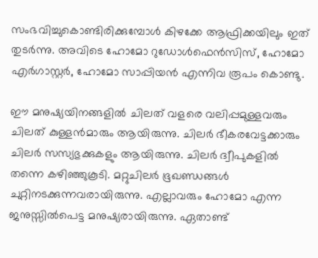സംഭവിച്ചുകൊണ്ടിരിക്കുമ്പോള്‍ കിഴക്കേ ആഫ്രിക്കയിലും ഇത് തുടര്‍ന്നു. അവിടെ ഹോമോ റുഡോള്‍ഫെന്‍സിസ്, ഹോമോ എര്‍ഗാസ്റ്റര്‍, ഹോമോ സാപ്പിയന്‍ എന്നിവ രൂപം കൊണ്ടു.

ഈ മനുഷ്യയിനങ്ങളില്‍ ചിലത് വളരെ വലിപ്പമുള്ളവരും ചിലത് കുള്ളന്‍മാരും ആയിരുന്നു. ചിലര്‍ ഭീകരവേട്ടക്കാരും ചിലര്‍ സസ്യഭുക്കുകളും ആയിരുന്നു. ചിലര്‍ ദ്വീപുകളില്‍ തന്നെ കഴിഞ്ഞുകൂടി. മറ്റുചിലര്‍ ഭൂഖണ്ഡങ്ങള്‍ ചുറ്റിനടക്കുന്നവരായിരുന്നു. എല്ലാവരും ഹോമോ എന്ന ജനുസ്സില്‍പെട്ട മനുഷ്യരായിരുന്നു. ഏതാണ്ട്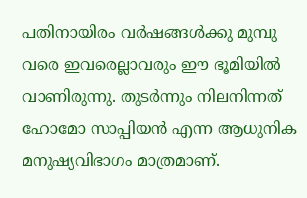പതിനായിരം വര്‍ഷങ്ങള്‍ക്കു മുമ്പു വരെ ഇവരെല്ലാവരും ഈ ഭൂമിയില്‍ വാണിരുന്നു. തുടര്‍ന്നും നിലനിന്നത് ഹോമോ സാപ്പിയന്‍ എന്ന ആധുനിക മനുഷ്യവിഭാഗം മാത്രമാണ്.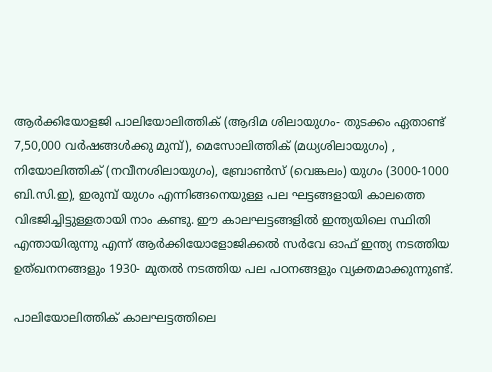ആര്‍ക്കിയോളജി പാലിയോലിത്തിക് (ആദിമ ശിലായുഗം- തുടക്കം ഏതാണ്ട് 7,50,000 വര്‍ഷങ്ങള്‍ക്കു മുമ്പ്), മെസോലിത്തിക് (മധ്യശിലായുഗം) , നിയോലിത്തിക് (നവീനശിലായുഗം), ബ്രോണ്‍സ് (വെങ്കലം) യുഗം (3000-1000 ബി.സി.ഇ), ഇരുമ്പ് യുഗം എന്നിങ്ങനെയുള്ള പല ഘട്ടങ്ങളായി കാലത്തെ വിഭജിച്ചിട്ടുള്ളതായി നാം കണ്ടു. ഈ കാലഘട്ടങ്ങളില്‍ ഇന്ത്യയിലെ സ്ഥിതി എന്തായിരുന്നു എന്ന് ആര്‍ക്കിയോളോജിക്കല്‍ സര്‍വേ ഓഫ് ഇന്ത്യ നടത്തിയ ഉത്ഖനനങ്ങളും 1930- മുതല്‍ നടത്തിയ പല പഠനങ്ങളും വ്യക്തമാക്കുന്നുണ്ട്.

പാലിയോലിത്തിക് കാലഘട്ടത്തിലെ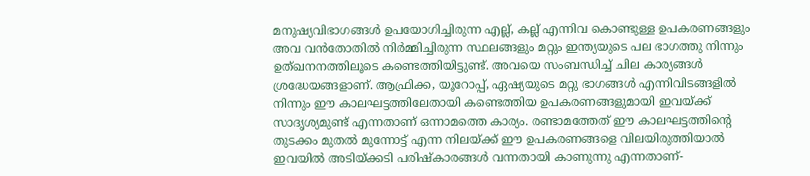മനുഷ്യവിഭാഗങ്ങള്‍ ഉപയോഗിച്ചിരുന്ന എല്ല്, കല്ല് എന്നിവ കൊണ്ടുള്ള ഉപകരണങ്ങളും അവ വന്‍തോതില്‍ നിര്‍മ്മിച്ചിരുന്ന സ്ഥലങ്ങളും മറ്റും ഇന്ത്യയുടെ പല ഭാഗത്തു നിന്നും ഉത്ഖനനത്തിലൂടെ കണ്ടെത്തിയിട്ടുണ്ട്. അവയെ സംബന്ധിച്ച് ചില കാര്യങ്ങള്‍ ശ്രദ്ധേയങ്ങളാണ്. ആഫ്രിക്ക, യൂറോപ്പ്, ഏഷ്യയുടെ മറ്റു ഭാഗങ്ങള്‍ എന്നിവിടങ്ങളില്‍ നിന്നും ഈ കാലഘട്ടത്തിലേതായി കണ്ടെത്തിയ ഉപകരണങ്ങളുമായി ഇവയ്‌ക്ക് സാദൃശ്യമുണ്ട് എന്നതാണ് ഒന്നാമത്തെ കാര്യം. രണ്ടാമത്തേത് ഈ കാലഘട്ടത്തിന്റെ തുടക്കം മുതല്‍ മുന്നോട്ട് എന്ന നിലയ്‌ക്ക് ഈ ഉപകരണങ്ങളെ വിലയിരുത്തിയാല്‍ ഇവയില്‍ അടിയ്‌ക്കടി പരിഷ്‌കാരങ്ങള്‍ വന്നതായി കാണുന്നു എന്നതാണ്-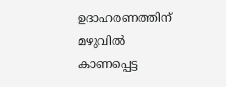ഉദാഹരണത്തിന് മഴുവില്‍ കാണപ്പെട്ട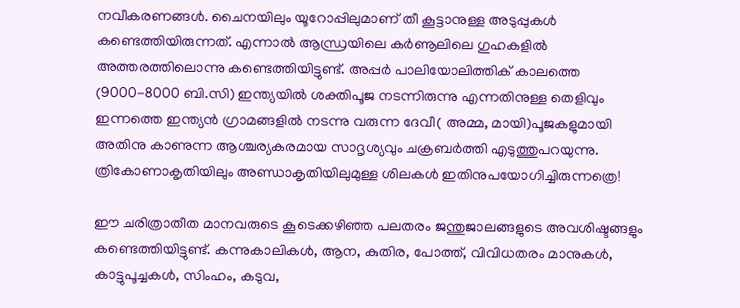നവീകരണങ്ങള്‍. ചൈനയിലും യൂറോപ്പിലുമാണ് തീ കൂട്ടാനുള്ള അടുപ്പുകള്‍ കണ്ടെത്തിയിരുന്നത്. എന്നാല്‍ ആന്ധ്രയിലെ കര്‍ണൂലിലെ ഗുഹകളില്‍ അത്തരത്തിലൊന്നു കണ്ടെത്തിയിട്ടുണ്ട്. അപ്പര്‍ പാലിയോലിത്തിക് കാലത്തെ (9000-8000 ബി.സി) ഇന്ത്യയില്‍ ശക്തിപൂജ നടന്നിരുന്നു എന്നതിനുള്ള തെളിവും ഇന്നത്തെ ഇന്ത്യന്‍ ഗ്രാമങ്ങളില്‍ നടന്നു വരുന്ന ദേവീ( അമ്മ, മായി)പൂജകളുമായി അതിനു കാണുന്ന ആശ്ചര്യകരമായ സാദൃശ്യവും ചക്രബര്‍ത്തി എടുത്തുപറയുന്നു. ത്രികോണാകൃതിയിലും അണ്ഡാകൃതിയിലുമുള്ള ശിലകള്‍ ഇതിനുപയോഗിച്ചിരുന്നത്രെ!

ഈ ചരിത്രാതീത മാനവരുടെ കൂടെക്കഴിഞ്ഞ പലതരം ജന്തുജാലങ്ങളുടെ അവശിഷ്ടങ്ങളും കണ്ടെത്തിയിട്ടുണ്ട്. കന്നുകാലികള്‍, ആന, കുതിര, പോത്ത്, വിവിധതരം മാനുകള്‍, കാട്ടുപൂച്ചകള്‍, സിംഹം, കടുവ,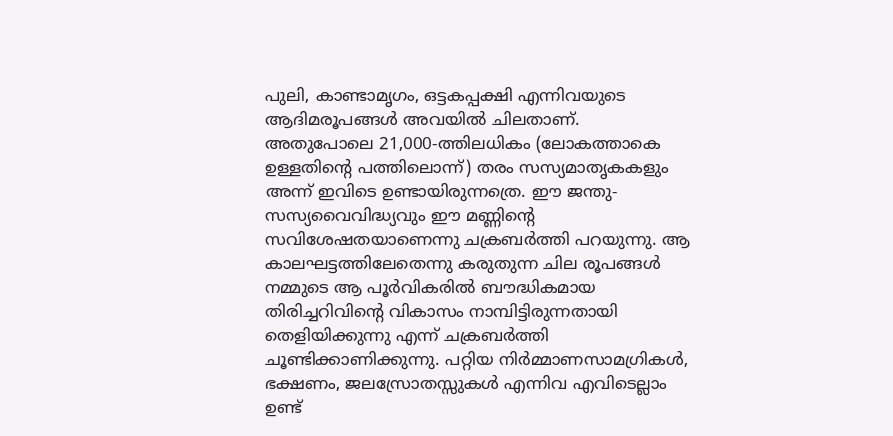പുലി, കാണ്ടാമൃഗം, ഒട്ടകപ്പക്ഷി എന്നിവയുടെ ആദിമരൂപങ്ങള്‍ അവയില്‍ ചിലതാണ്. അതുപോലെ 21,000-ത്തിലധികം (ലോകത്താകെ ഉള്ളതിന്റെ പത്തിലൊന്ന്) തരം സസ്യമാതൃകകളും അന്ന് ഇവിടെ ഉണ്ടായിരുന്നത്രെ. ഈ ജന്തു-സസ്യവൈവിദ്ധ്യവും ഈ മണ്ണിന്റെ സവിശേഷതയാണെന്നു ചക്രബര്‍ത്തി പറയുന്നു. ആ കാലഘട്ടത്തിലേതെന്നു കരുതുന്ന ചില രൂപങ്ങള്‍ നമ്മുടെ ആ പൂര്‍വികരില്‍ ബൗദ്ധികമായ തിരിച്ചറിവിന്റെ വികാസം നാമ്പിട്ടിരുന്നതായി തെളിയിക്കുന്നു എന്ന് ചക്രബര്‍ത്തി ചൂണ്ടിക്കാണിക്കുന്നു. പറ്റിയ നിര്‍മ്മാണസാമഗ്രികള്‍, ഭക്ഷണം, ജലസ്രോതസ്സുകള്‍ എന്നിവ എവിടെല്ലാം ഉണ്ട്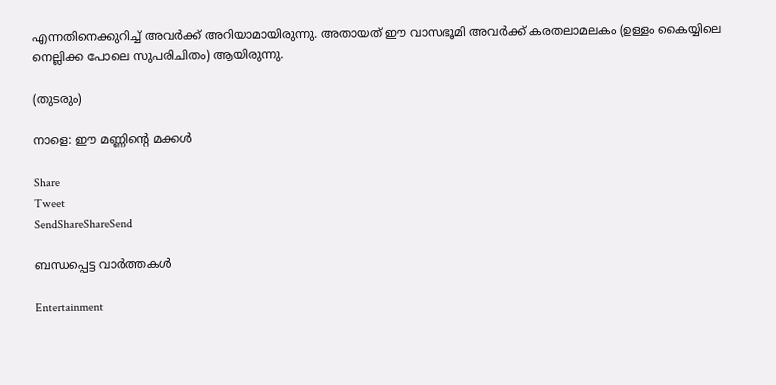എന്നതിനെക്കുറിച്ച് അവര്‍ക്ക് അറിയാമായിരുന്നു. അതായത് ഈ വാസഭൂമി അവര്‍ക്ക് കരതലാമലകം (ഉള്ളം കൈയ്യിലെ നെല്ലിക്ക പോലെ സുപരിചിതം) ആയിരുന്നു.

(തുടരും)

നാളെ: ഈ മണ്ണിന്റെ മക്കള്‍

Share
Tweet
SendShareShareSend

ബന്ധപ്പെട്ട വാര്‍ത്തകള്‍

Entertainment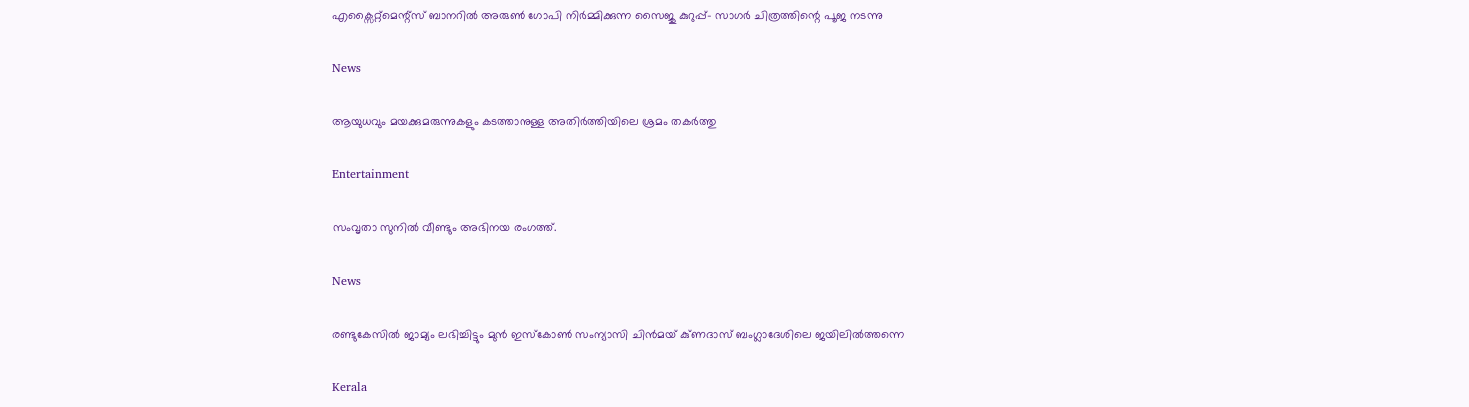എക്സൈറ്റ്മെന്റ്സ് ബാനറിൽ അരുൺ ഗോപി നിർമ്മിക്കുന്ന സൈജു കുറുപ്പ്- സാഗർ ചിത്രത്തിന്റെ പൂജ നടന്നു

News

ആയുധവും മയക്കുമരുന്നുകളും കടത്താനുള്ള അതിർത്തിയിലെ ശ്രമം തകർത്തു

Entertainment

സംവൃതാ സുനിൽ വീണ്ടും അഭിനയ രംഗത്ത്.

News

രണ്ടുകേസിൽ ജാമ്യം ലഭിച്ചിട്ടും മുൻ ഇസ്‌കോൺ സംന്യാസി ചിൻമയ് കു്ണദാസ് ബംഗ്ലാദേശിലെ ജയിലിൽത്തന്നെ

Kerala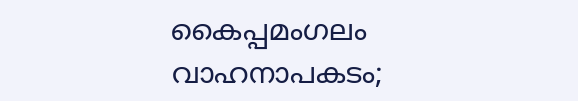കൈപ്പമംഗലം വാഹനാപകടം;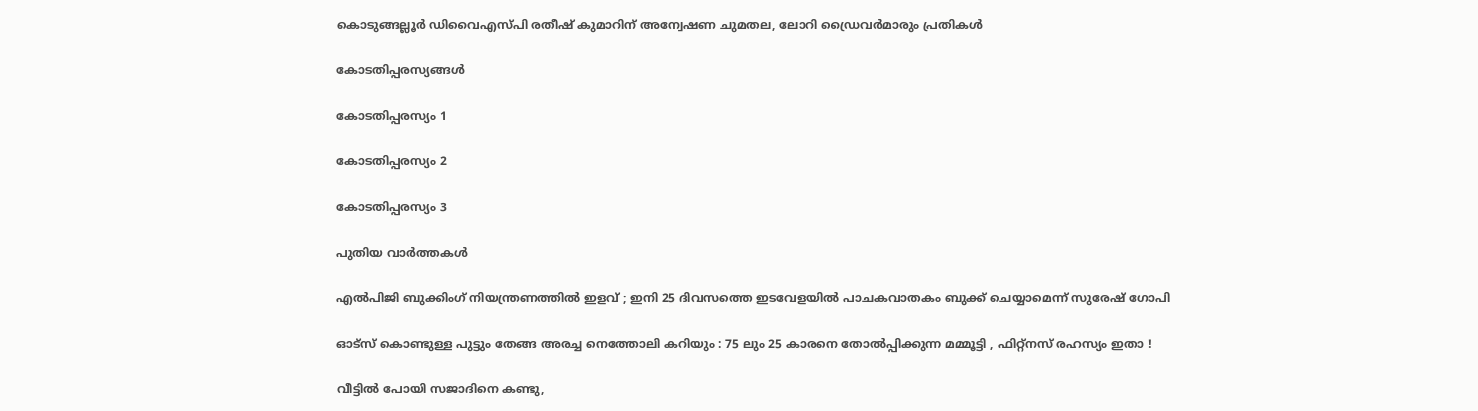കൊടുങ്ങല്ലൂർ ഡിവൈഎസ്‍പി രതീഷ് കുമാറിന് അന്വേഷണ ചുമതല, ലോറി ഡ്രൈവർമാരും പ്രതികൾ

കോടതിപ്പരസ്യങ്ങള്‍

കോടതിപ്പരസ്യം 1

കോടതിപ്പരസ്യം 2

കോടതിപ്പരസ്യം 3

പുതിയ വാര്‍ത്തകള്‍

എൽപിജി ബുക്കിംഗ് നിയന്ത്രണത്തിൽ ഇളവ് ; ഇനി 25 ദിവസത്തെ ഇടവേളയിൽ പാചകവാതകം ബുക്ക് ചെയ്യാമെന്ന് സുരേഷ് ഗോപി

ഓട്സ് കൊണ്ടുള്ള പുട്ടും തേങ്ങ അരച്ച നെത്തോലി കറിയും : 75 ലും 25 കാരനെ തോൽപ്പിക്കുന്ന മമ്മൂട്ടി , ഫിറ്റ്‌നസ് രഹസ്യം ഇതാ !

വീട്ടിൽ പോയി സജാദിനെ കണ്ടു,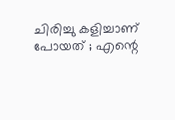ചിരിച്ചു കളിച്ചാണ് പോയത് ; എന്റെ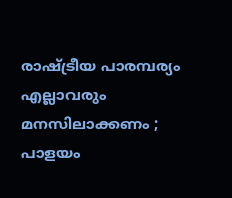രാഷ്‌ട്രീയ പാരമ്പര്യം എല്ലാവരും മനസിലാക്കണം ; പാളയം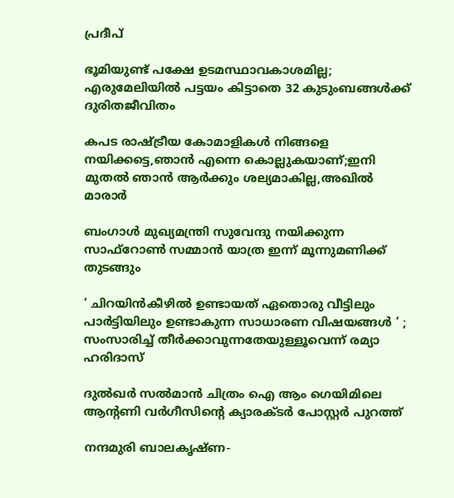പ്രദീപ്

ഭൂമിയുണ്ട് പക്ഷേ ഉടമസ്ഥാവകാശമില്ല; എരുമേലിയില്‍ പട്ടയം കിട്ടാതെ 32 കുടുംബങ്ങള്‍ക്ക് ദുരിതജീവിതം

കപട രാഷ്‌ട്രീയ കോമാളികൾ നിങ്ങളെ നയിക്കട്ടെ,ഞാൻ എന്നെ കൊല്ലുകയാണ്;ഇനി മുതൽ ഞാൻ ആർക്കും ശല്യമാകില്ല,അഖിൽ മാരാർ

ബംഗാൾ മുഖ്യമന്ത്രി സുവേന്ദു നയിക്കുന്ന സാഫ്‌റോൺ സമ്മാൻ യാത്ര ഇന്ന് മൂന്നുമണിക്ക് തുടങ്ങും

‘ ചിറയിൻകീഴിൽ ഉണ്ടായത് ഏതൊരു വീട്ടിലും പാർട്ടിയിലും ഉണ്ടാകുന്ന സാധാരണ വിഷയങ്ങൾ ‘ ; സംസാരിച്ച് തീർക്കാവുന്നതേയുള്ളൂവെന്ന് രമ്യാ ഹരിദാസ്

ദുൽഖർ സൽമാൻ ചിത്രം ഐ ആം ഗെയിമിലെ ആൻ്റണി വർഗീസിന്റെ ക്യാരക്ടർ പോസ്റ്റർ പുറത്ത്

നന്ദമുരി ബാലകൃഷ്ണ-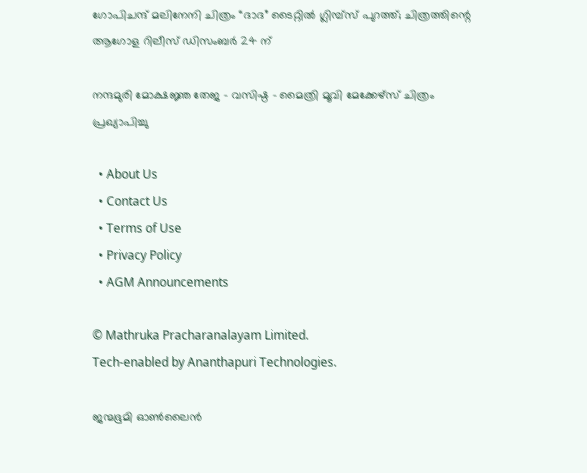ഗോപിചന്ദ് മലിനേനി ചിത്രം “ദാദ” ടൈറ്റിൽ ഗ്ലിമ്പ്സ് പുറത്ത്; ചിത്രത്തിന്റെ ആഗോള റിലീസ് ഡിസംബർ 24 ന്

നന്ദമുരി മോക്ഷജ്ഞ തേജ – വസിഷ്ഠ – മൈത്രി മൂവി മേക്കേഴ്സ് ചിത്രം പ്രഖ്യാപിച്ചു

  • About Us
  • Contact Us
  • Terms of Use
  • Privacy Policy
  • AGM Announcements

© Mathruka Pracharanalayam Limited.
Tech-enabled by Ananthapuri Technologies.

ജന്മഭൂമി ഓണ്‍ലൈന്‍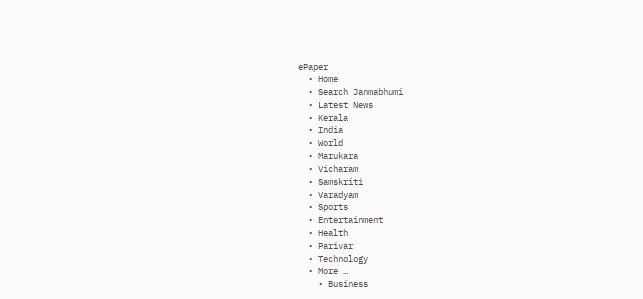ePaper
  • Home
  • Search Janmabhumi
  • Latest News
  • Kerala
  • India
  • World
  • Marukara
  • Vicharam
  • Samskriti
  • Varadyam
  • Sports
  • Entertainment
  • Health
  • Parivar
  • Technology
  • More …
    • Business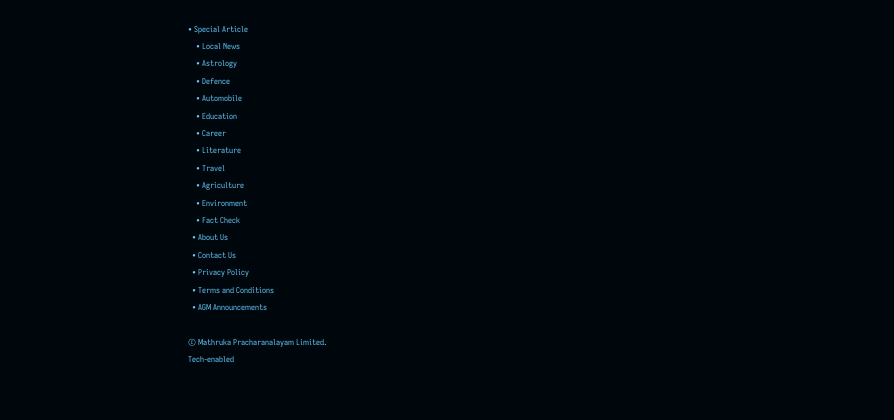• Special Article
    • Local News
    • Astrology
    • Defence
    • Automobile
    • Education
    • Career
    • Literature
    • Travel
    • Agriculture
    • Environment
    • Fact Check
  • About Us
  • Contact Us
  • Privacy Policy
  • Terms and Conditions
  • AGM Announcements

© Mathruka Pracharanalayam Limited.
Tech-enabled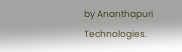by Ananthapuri Technologies.